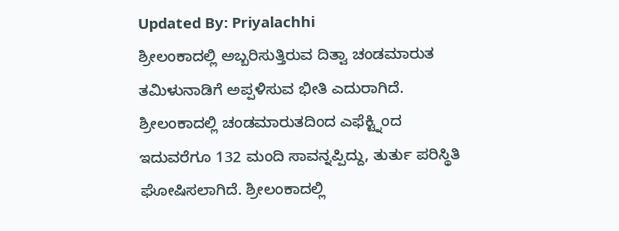Updated By: Priyalachhi
ಶ್ರೀಲಂಕಾದಲ್ಲಿ ಅಬ್ಬರಿಸುತ್ತಿರುವ ದಿತ್ವಾ ಚಂಡಮಾರುತ ತಮಿಳುನಾಡಿಗೆ ಅಪ್ಪಳಿಸುವ ಭೀತಿ ಎದುರಾಗಿದೆ. ಶ್ರೀಲಂಕಾದಲ್ಲಿ ಚಂಡಮಾರುತದಿಂದ ಎಫೆಕ್ಟ್ನಿಂದ ಇದುವರೆಗೂ 132 ಮಂದಿ ಸಾವನ್ನಪ್ಪಿದ್ದು, ತುರ್ತು ಪರಿಸ್ಥಿತಿ ಘೋಷಿಸಲಾಗಿದೆ. ಶ್ರೀಲಂಕಾದಲ್ಲಿ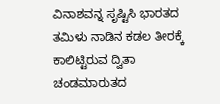ವಿನಾಶವನ್ನ ಸೃಷ್ಟಿಸಿ ಭಾರತದ ತಮಿಳು ನಾಡಿನ ಕಡಲ ತೀರಕ್ಕೆ ಕಾಲಿಟ್ಟಿರುವ ದ್ವಿತಾ ಚಂಡಮಾರುತದ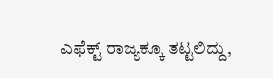ಎಫೆಕ್ಟ್ ರಾಜ್ಯಕ್ಕೂ ತಟ್ಟಲಿದ್ದು,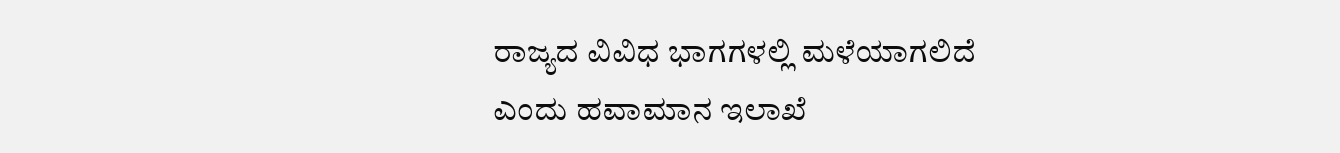ರಾಜ್ಯದ ವಿವಿಧ ಭಾಗಗಳಲ್ಲಿ ಮಳೆಯಾಗಲಿದೆ ಎಂದು ಹವಾಮಾನ ಇಲಾಖೆ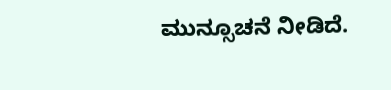ಮುನ್ಸೂಚನೆ ನೀಡಿದೆ.